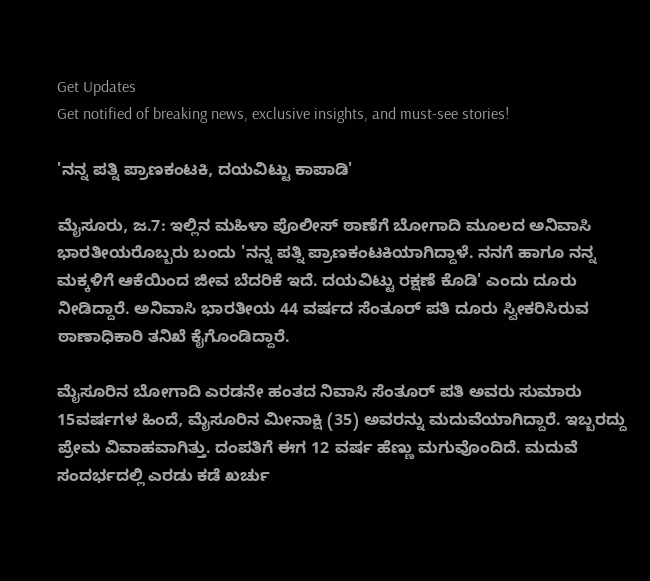Get Updates
Get notified of breaking news, exclusive insights, and must-see stories!

'ನನ್ನ ಪತ್ನಿ ಪ್ರಾಣಕಂಟಕಿ, ದಯವಿಟ್ಟು ಕಾಪಾಡಿ'

ಮೈಸೂರು, ಜ.7: ಇಲ್ಲಿನ ಮಹಿಳಾ ಪೊಲೀಸ್ ಠಾಣೆಗೆ ಬೋಗಾದಿ ಮೂಲದ ಅನಿವಾಸಿ ಭಾರತೀಯರೊಬ್ಬರು ಬಂದು 'ನನ್ನ ಪತ್ನಿ ಪ್ರಾಣಕಂಟಕಿಯಾಗಿದ್ದಾಳೆ. ನನಗೆ ಹಾಗೂ ನನ್ನ ಮಕ್ಕಳಿಗೆ ಆಕೆಯಿಂದ ಜೀವ ಬೆದರಿಕೆ ಇದೆ. ದಯವಿಟ್ಟು ರಕ್ಷಣೆ ಕೊಡಿ' ಎಂದು ದೂರು ನೀಡಿದ್ದಾರೆ. ಅನಿವಾಸಿ ಭಾರತೀಯ 44 ವರ್ಷದ ಸೆಂತೂರ್ ಪತಿ ದೂರು ಸ್ವೀಕರಿಸಿರುವ ಠಾಣಾಧಿಕಾರಿ ತನಿಖೆ ಕೈಗೊಂಡಿದ್ದಾರೆ.

ಮೈಸೂರಿನ ಬೋಗಾದಿ ಎರಡನೇ ಹಂತದ ನಿವಾಸಿ ಸೆಂತೂರ್ ಪತಿ ಅವರು ಸುಮಾರು 15ವರ್ಷಗಳ ಹಿಂದೆ, ಮೈಸೂರಿನ ಮೀನಾಕ್ಷಿ (35) ಅವರನ್ನು ಮದುವೆಯಾಗಿದ್ದಾರೆ. ಇಬ್ಬರದ್ದು ಪ್ರೇಮ ವಿವಾಹವಾಗಿತ್ತು. ದಂಪತಿಗೆ ಈಗ 12 ವರ್ಷ ಹೆಣ್ಣು ಮಗುವೊಂದಿದೆ. ಮದುವೆ ಸಂದರ್ಭದಲ್ಲಿ ಎರಡು ಕಡೆ ಖರ್ಚು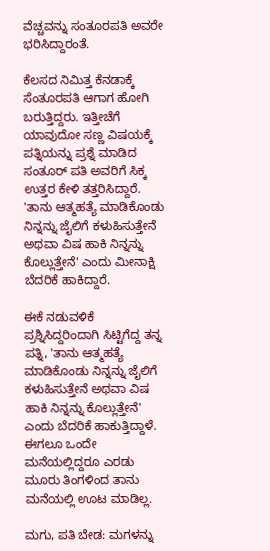ವೆಚ್ಚವನ್ನು ಸಂತೂರಪತಿ ಅವರೇ ಭರಿಸಿದ್ದಾರಂತೆ.

ಕೆಲಸದ ನಿಮಿತ್ತ ಕೆನಡಾಕ್ಕೆ ಸೆಂತೂರಪತಿ ಆಗಾಗ ಹೋಗಿ ಬರುತ್ತಿದ್ದರು. ಇತ್ತೀಚೆಗೆ ಯಾವುದೋ ಸಣ್ಣ ವಿಷಯಕ್ಕೆ ಪತ್ನಿಯನ್ನು ಪ್ರಶ್ನೆ ಮಾಡಿದ ಸಂತೂರ್ ಪತಿ ಅವರಿಗೆ ಸಿಕ್ಕ ಉತ್ತರ ಕೇಳಿ ತತ್ತರಿಸಿದ್ದಾರೆ. 'ತಾನು ಆತ್ಮಹತ್ಯೆ ಮಾಡಿಕೊಂಡು ನಿನ್ನನ್ನು ಜೈಲಿಗೆ ಕಳುಹಿಸುತ್ತೇನೆ ಅಥವಾ ವಿಷ ಹಾಕಿ ನಿನ್ನನ್ನು ಕೊಲ್ಲುತ್ತೇನೆ' ಎಂದು ಮೀನಾಕ್ಷಿ ಬೆದರಿಕೆ ಹಾಕಿದ್ದಾರೆ.

ಈಕೆ ನಡುವಳಿಕೆ ಪ್ರಶ್ನಿಸಿದ್ದರಿಂದಾಗಿ ಸಿಟ್ಟಿಗೆದ್ದ ತನ್ನ ಪತ್ನಿ, 'ತಾನು ಆತ್ಮಹತ್ಯೆ ಮಾಡಿಕೊಂಡು ನಿನ್ನನ್ನು ಜೈಲಿಗೆ ಕಳುಹಿಸುತ್ತೇನೆ ಅಥವಾ ವಿಷ ಹಾಕಿ ನಿನ್ನನ್ನು ಕೊಲ್ಲುತ್ತೇನೆ' ಎಂದು ಬೆದರಿಕೆ ಹಾಕುತ್ತಿದ್ದಾಳೆ. ಈಗಲೂ ಒಂದೇ ಮನೆಯಲ್ಲಿದ್ದರೂ ಎರಡು ಮೂರು ತಿಂಗಳಿಂದ ತಾನು ಮನೆಯಲ್ಲಿ ಊಟ ಮಾಡಿಲ್ಲ.

ಮಗು, ಪತಿ ಬೇಡ: ಮಗಳನ್ನು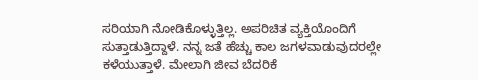ಸರಿಯಾಗಿ ನೋಡಿಕೊಳ್ಳುತ್ತಿಲ್ಲ. ಅಪರಿಚಿತ ವ್ಯಕ್ತಿಯೊಂದಿಗೆ ಸುತ್ತಾಡುತ್ತಿದ್ದಾಳೆ. ನನ್ನ ಜತೆ ಹೆಚ್ಚು ಕಾಲ ಜಗಳವಾಡುವುದರಲ್ಲೇ ಕಳೆಯುತ್ತಾಳೆ. ಮೇಲಾಗಿ ಜೀವ ಬೆದರಿಕೆ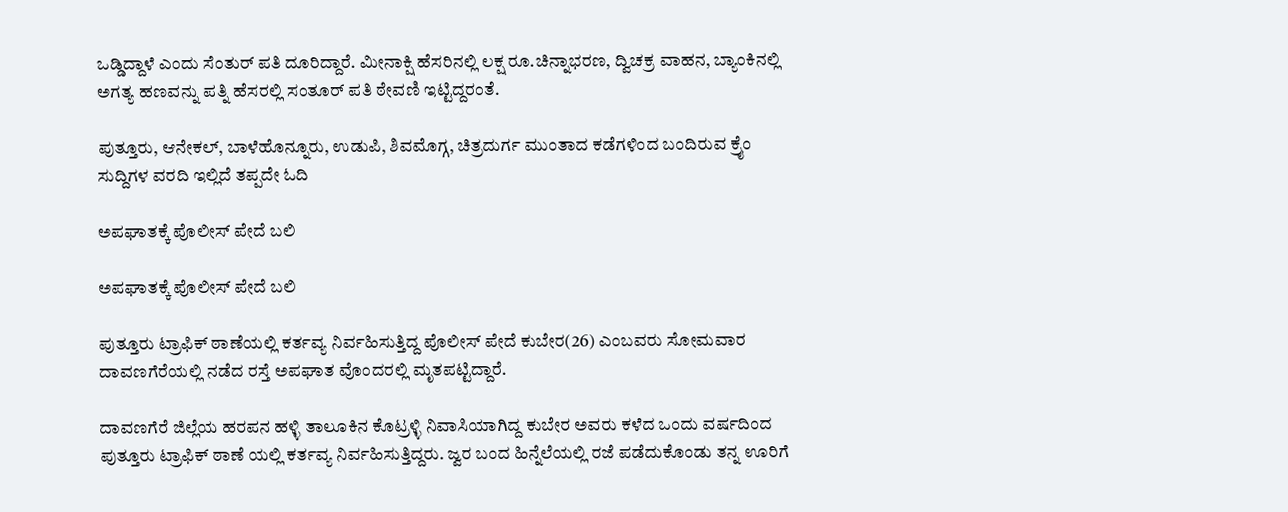ಒಡ್ಡಿದ್ದಾಳೆ ಎಂದು ಸೆಂತುರ್ ಪತಿ ದೂರಿದ್ದಾರೆ. ಮೀನಾಕ್ಷಿ ಹೆಸರಿನಲ್ಲಿ ಲಕ್ಷ ರೂ.ಚಿನ್ನಾಭರಣ, ದ್ವಿಚಕ್ರ ವಾಹನ, ಬ್ಯಾಂಕಿನಲ್ಲಿ ಅಗತ್ಯ ಹಣವನ್ನು ಪತ್ನಿ ಹೆಸರಲ್ಲಿ ಸಂತೂರ್ ಪತಿ ಠೇವಣಿ ಇಟ್ಟಿದ್ದರಂತೆ.

ಪುತ್ತೂರು, ಆನೇಕಲ್, ಬಾಳೆಹೊನ್ನೂರು, ಉಡುಪಿ, ಶಿವಮೊಗ್ಗ, ಚಿತ್ರದುರ್ಗ ಮುಂತಾದ ಕಡೆಗಳಿಂದ ಬಂದಿರುವ ಕ್ರೈಂ ಸುದ್ದಿಗಳ ವರದಿ ಇಲ್ಲಿದೆ ತಪ್ಪದೇ ಓದಿ

ಅಪಘಾತಕ್ಕೆ ಪೊಲೀಸ್ ಪೇದೆ ಬಲಿ

ಅಪಘಾತಕ್ಕೆ ಪೊಲೀಸ್ ಪೇದೆ ಬಲಿ

ಪುತ್ತೂರು ಟ್ರಾಫಿಕ್ ಠಾಣೆಯಲ್ಲಿ ಕರ್ತವ್ಯ ನಿರ್ವಹಿಸುತ್ತಿದ್ದ ಪೊಲೀಸ್ ಪೇದೆ ಕುಬೇರ(26) ಎಂಬವರು ಸೋಮವಾರ ದಾವಣಗೆರೆಯಲ್ಲಿ ನಡೆದ ರಸ್ತೆ ಅಪಘಾತ ವೊಂದರಲ್ಲಿ ಮೃತಪಟ್ಟಿದ್ದಾರೆ.

ದಾವಣಗೆರೆ ಜಿಲ್ಲೆಯ ಹರಪನ ಹಳ್ಳಿ ತಾಲೂಕಿನ ಕೊಟ್ರಳ್ಳಿ ನಿವಾಸಿಯಾಗಿದ್ದ ಕುಬೇರ ಅವರು ಕಳೆದ ಒಂದು ವರ್ಷದಿಂದ ಪುತ್ತೂರು ಟ್ರಾಫಿಕ್ ಠಾಣೆ ಯಲ್ಲಿ ಕರ್ತವ್ಯ ನಿರ್ವಹಿಸುತ್ತಿದ್ದರು. ಜ್ವರ ಬಂದ ಹಿನ್ನೆಲೆಯಲ್ಲಿ ರಜೆ ಪಡೆದುಕೊಂಡು ತನ್ನ ಊರಿಗೆ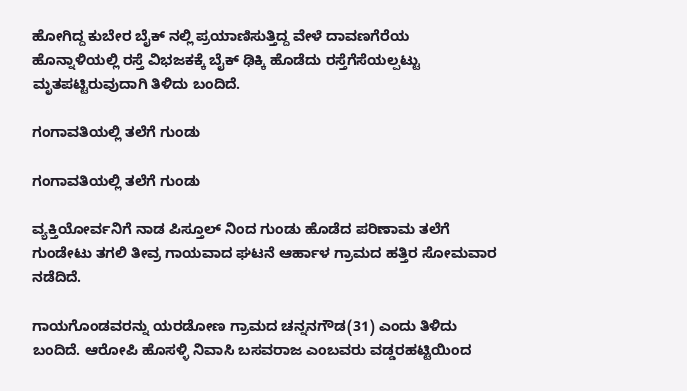ಹೋಗಿದ್ದ ಕುಬೇರ ಬೈಕ್ ನಲ್ಲಿ ಪ್ರಯಾಣಿಸುತ್ತಿದ್ದ ವೇಳೆ ದಾವಣಗೆರೆಯ ಹೊನ್ನಾಳಿಯಲ್ಲಿ ರಸ್ತೆ ವಿಭಜಕಕ್ಕೆ ಬೈಕ್ ಢಿಕ್ಕಿ ಹೊಡೆದು ರಸ್ತೆಗೆಸೆಯಲ್ಪಟ್ಟು ಮೃತಪಟ್ಟಿರುವುದಾಗಿ ತಿಳಿದು ಬಂದಿದೆ.

ಗಂಗಾವತಿಯಲ್ಲಿ ತಲೆಗೆ ಗುಂಡು

ಗಂಗಾವತಿಯಲ್ಲಿ ತಲೆಗೆ ಗುಂಡು

ವ್ಯಕ್ತಿಯೋರ್ವನಿಗೆ ನಾಡ ಪಿಸ್ತೂಲ್ ನಿಂದ ಗುಂಡು ಹೊಡೆದ ಪರಿಣಾಮ ತಲೆಗೆ ಗುಂಡೇಟು ತಗಲಿ ತೀವ್ರ ಗಾಯವಾದ ಘಟನೆ ಆರ್ಹಾಳ ಗ್ರಾಮದ ಹತ್ತಿರ ಸೋಮವಾರ ನಡೆದಿದೆ.

ಗಾಯಗೊಂಡವರನ್ನು ಯರಡೋಣ ಗ್ರಾಮದ ಚನ್ನನಗೌಡ(31) ಎಂದು ತಿಳಿದು ಬಂದಿದೆ. ಆರೋಪಿ ಹೊಸಳ್ಳಿ ನಿವಾಸಿ ಬಸವರಾಜ ಎಂಬವರು ವಡ್ಡರಹಟ್ಟಿಯಿಂದ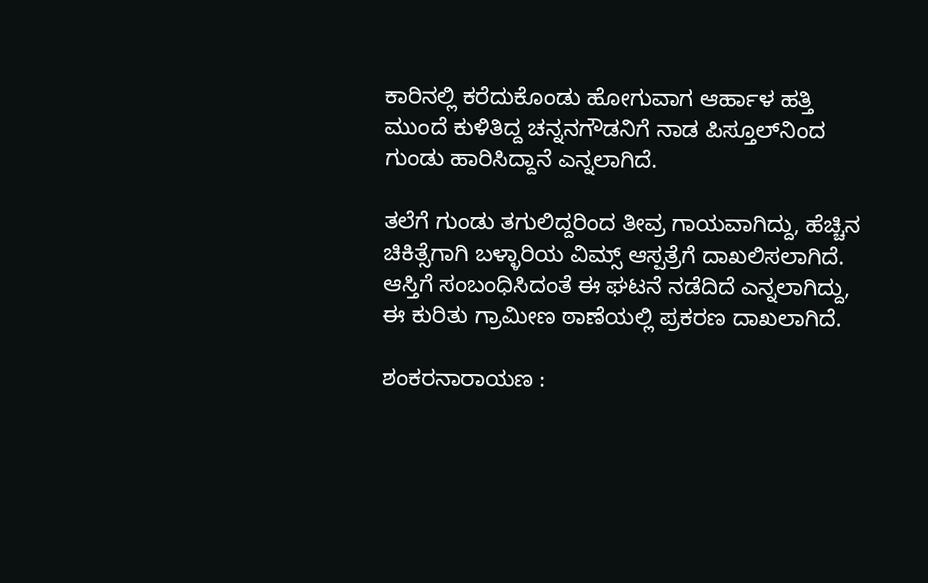ಕಾರಿನಲ್ಲಿ ಕರೆದುಕೊಂಡು ಹೋಗುವಾಗ ಆರ್ಹಾಳ ಹತ್ತಿ ಮುಂದೆ ಕುಳಿತಿದ್ದ ಚನ್ನನಗೌಡನಿಗೆ ನಾಡ ಪಿಸ್ತೂಲ್‌ನಿಂದ ಗುಂಡು ಹಾರಿಸಿದ್ದಾನೆ ಎನ್ನಲಾಗಿದೆ.

ತಲೆಗೆ ಗುಂಡು ತಗುಲಿದ್ದರಿಂದ ತೀವ್ರ ಗಾಯವಾಗಿದ್ದು, ಹೆಚ್ಚಿನ ಚಿಕಿತ್ಸೆಗಾಗಿ ಬಳ್ಳಾರಿಯ ವಿಮ್ಸ್ ಆಸ್ಪತ್ರೆಗೆ ದಾಖಲಿಸಲಾಗಿದೆ. ಆಸ್ತಿಗೆ ಸಂಬಂಧಿಸಿದಂತೆ ಈ ಘಟನೆ ನಡೆದಿದೆ ಎನ್ನಲಾಗಿದ್ದು, ಈ ಕುರಿತು ಗ್ರಾಮೀಣ ಠಾಣೆಯಲ್ಲಿ ಪ್ರಕರಣ ದಾಖಲಾಗಿದೆ.

ಶಂಕರನಾರಾಯಣ :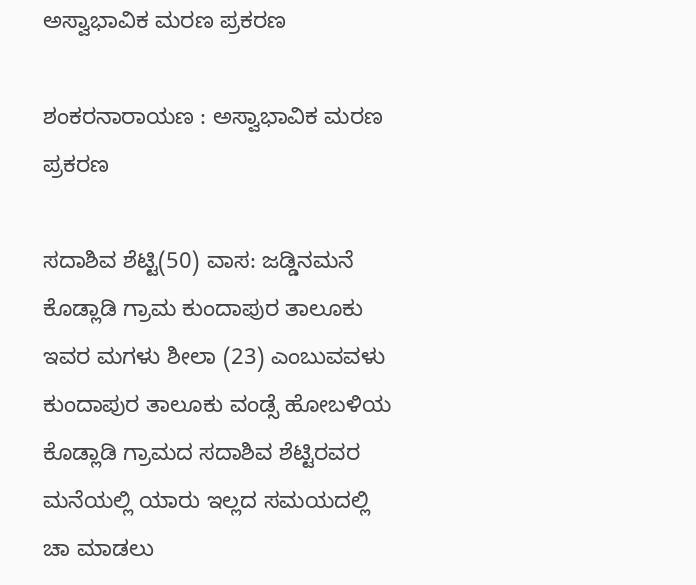ಅಸ್ವಾಭಾವಿಕ ಮರಣ ಪ್ರಕರಣ

ಶಂಕರನಾರಾಯಣ : ಅಸ್ವಾಭಾವಿಕ ಮರಣ ಪ್ರಕರಣ

ಸದಾಶಿವ ಶೆಟ್ಟಿ(50) ವಾಸ: ಜಡ್ಡಿನಮನೆ ಕೊಡ್ಲಾಡಿ ಗ್ರಾಮ ಕುಂದಾಪುರ ತಾಲೂಕು ಇವರ ಮಗಳು ಶೀಲಾ (23) ಎಂಬುವವಳು ಕುಂದಾಪುರ ತಾಲೂಕು ವಂಡ್ಸೆ ಹೋಬಳಿಯ ಕೊಡ್ಲಾಡಿ ಗ್ರಾಮದ ಸದಾಶಿವ ಶೆಟ್ಟಿರವರ ಮನೆಯಲ್ಲಿ ಯಾರು ಇಲ್ಲದ ಸಮಯದಲ್ಲಿ ಚಾ ಮಾಡಲು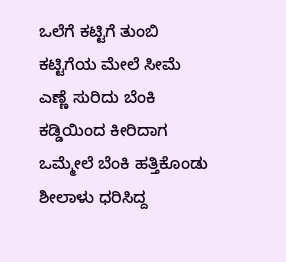ಒಲೆಗೆ ಕಟ್ಟಿಗೆ ತುಂಬಿ ಕಟ್ಟಿಗೆಯ ಮೇಲೆ ಸೀಮೆ ಎಣ್ಣೆ ಸುರಿದು ಬೆಂಕಿ ಕಡ್ಡಿಯಿಂದ ಕೀರಿದಾಗ ಒಮ್ಮೇಲೆ ಬೆಂಕಿ ಹತ್ತಿಕೊಂಡು ಶೀಲಾಳು ಧರಿಸಿದ್ದ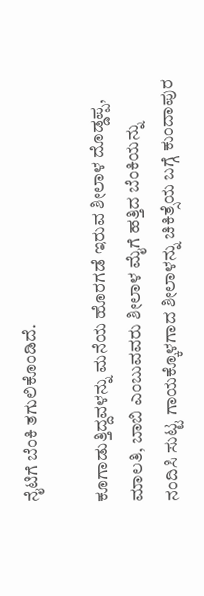ನೈಟಿಗೆ ಬೆಂಕಿ ತಗುಲಿಕೊಂಡಿದೆ.

ಕೂಗಾಡುತ್ತಿದ್ದವಳನ್ನು ಮನೆಯ ಹೊರಗಡೆ ಇರುವ ಶೀಲಾಳ ದೊಡ್ಡಪ್ಪ, ಮಾಲತಿ, ಬಾಬಿ ಎಂಬುವವರು ಶೀಲಾಳ ಮೈಗೆ ಹತ್ತಿದ ಬೆಂಕಿಯನ್ನು ನಂದಿಸಿ ಸುಟ್ಟ ಗಾಯಕ್ಕೊಳಗಾದ ಶೀಲಾಳನ್ನು ಚಿಕಿತ್ಸೆಯ ಬಗ್ಗೆ ಕುಂದಾಪುರ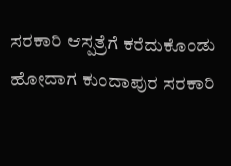ಸರಕಾರಿ ಆಸ್ಪತ್ರೆಗೆ ಕರೆದುಕೊಂಡು ಹೋದಾಗ ಕುಂದಾಪುರ ಸರಕಾರಿ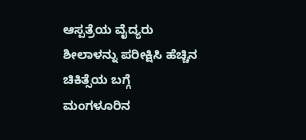ಆಸ್ಪತ್ರೆಯ ವೈದ್ಯರು ಶೀಲಾಳನ್ನು ಪರೀಕ್ಷಿಸಿ ಹೆಚ್ಚಿನ ಚಿಕಿತ್ಸೆಯ ಬಗ್ಗೆ ಮಂಗಳೂರಿನ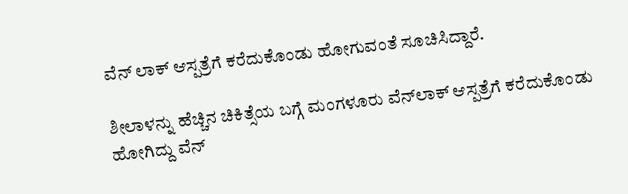ವೆನ್ ಲಾಕ್ ಆಸ್ಪತ್ರೆಗೆ ಕರೆದುಕೊಂಡು ಹೋಗುವಂತೆ ಸೂಚಿಸಿದ್ದಾರೆ.

ಶೀಲಾಳನ್ನು ಹೆಚ್ಚಿನ ಚಿಕಿತ್ಸೆಯ ಬಗ್ಗೆ ಮಂಗಳೂರು ವೆನ್‌ಲಾಕ್‌ ಆಸ್ಪತ್ರೆಗೆ ಕರೆದುಕೊಂಡು ಹೋಗಿದ್ದು ವೆನ್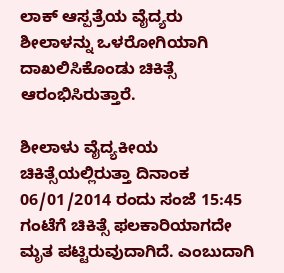ಲಾಕ್ ಆಸ್ಪತ್ರೆಯ ವೈದ್ಯರು ಶೀಲಾಳನ್ನು ಒಳರೋಗಿಯಾಗಿ ದಾಖಲಿಸಿಕೊಂಡು ಚಿಕಿತ್ಸೆ ಆರಂಭಿಸಿರುತ್ತಾರೆ.

ಶೀಲಾಳು ವೈದ್ಯಕೀಯ ಚಿಕಿತ್ಸೆಯಲ್ಲಿರುತ್ತಾ ದಿನಾಂಕ 06/01/2014 ರಂದು ಸಂಜೆ 15:45 ಗಂಟೆಗೆ ಚಿಕಿತ್ಸೆ ಫಲಕಾರಿಯಾಗದೇ ಮೃತ ಪಟ್ಟಿರುವುದಾಗಿದೆ. ಎಂಬುದಾಗಿ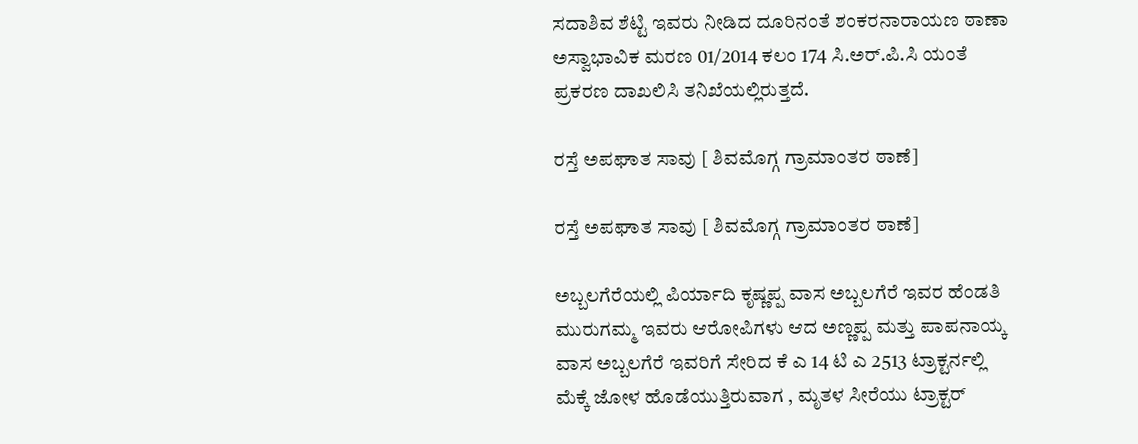ಸದಾಶಿವ ಶೆಟ್ಟಿ ಇವರು ನೀಡಿದ ದೂರಿನಂತೆ ಶಂಕರನಾರಾಯಣ ಠಾಣಾ ಅಸ್ವಾಭಾವಿಕ ಮರಣ 01/2014 ಕಲಂ 174 ಸಿ.ಅರ್.ಪಿ.ಸಿ ಯಂತೆ ಪ್ರಕರಣ ದಾಖಲಿಸಿ ತನಿಖೆಯಲ್ಲಿರುತ್ತದೆ.

ರಸ್ತೆ ಅಪಘಾತ ಸಾವು [ ಶಿವಮೊಗ್ಗ ಗ್ರಾಮಾಂತರ ಠಾಣೆ]

ರಸ್ತೆ ಅಪಘಾತ ಸಾವು [ ಶಿವಮೊಗ್ಗ ಗ್ರಾಮಾಂತರ ಠಾಣೆ]

ಅಬ್ಬಲಗೆರೆಯಲ್ಲಿ ಪಿರ್ಯಾದಿ ಕೃಷ್ಣಪ್ಪ ವಾಸ ಅಬ್ಬಲಗೆರೆ ಇವರ ಹೆಂಡತಿ ಮುರುಗಮ್ಮ ಇವರು ಆರೋಪಿಗಳು ಆದ ಅಣ್ಣಪ್ಪ ಮತ್ತು ಪಾಪನಾಯ್ಕ ವಾಸ ಅಬ್ಬಲಗೆರೆ ಇವರಿಗೆ ಸೇರಿದ ಕೆ ಎ 14 ಟಿ ಎ 2513 ಟ್ರಾಕ್ಟರ್ನಲ್ಲಿ ಮೆಕ್ಕೆ ಜೋಳ ಹೊಡೆಯುತ್ತಿರುವಾಗ , ಮೃತಳ ಸೀರೆಯು ಟ್ರಾಕ್ಟರ್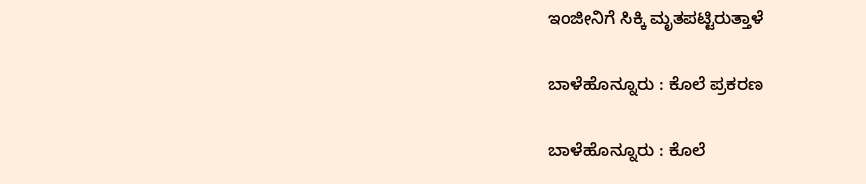ಇಂಜೀನಿಗೆ ಸಿಕ್ಕಿ ಮೃತಪಟ್ಟಿರುತ್ತಾಳೆ

ಬಾಳೆಹೊನ್ನೂರು : ಕೊಲೆ ಪ್ರಕರಣ

ಬಾಳೆಹೊನ್ನೂರು : ಕೊಲೆ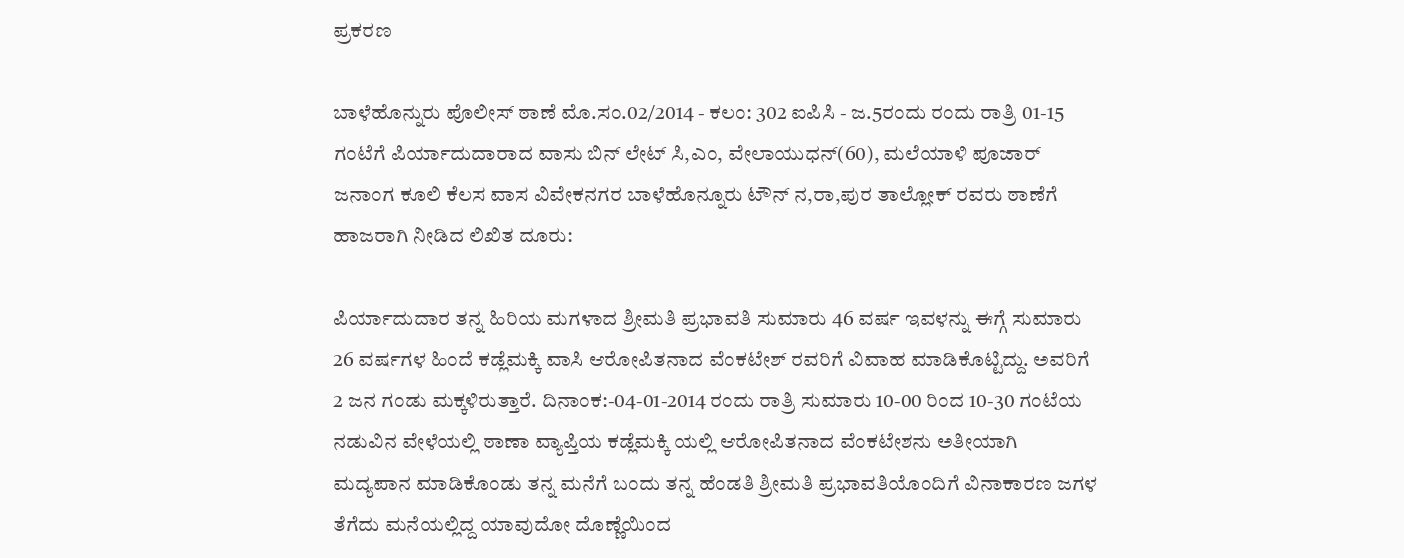ಪ್ರಕರಣ

ಬಾಳೆಹೊನ್ನುರು ಪೊಲೀಸ್‌ ಠಾಣೆ ಮೊ.ಸಂ.02/2014 - ಕಲಂ: 302 ಐಪಿಸಿ - ಜ.5ರಂದು ರಂದು ರಾತ್ರಿ 01-15 ಗಂಟೆಗೆ ಪಿರ್ಯಾದುದಾರಾದ ವಾಸು ಬಿನ್ ಲೇಟ್ ಸಿ,ಎಂ, ವೇಲಾಯುಧನ್(60), ಮಲೆಯಾಳಿ ಪೂಜಾರ್ ಜನಾಂಗ ಕೂಲಿ ಕೆಲಸ ವಾಸ ವಿವೇಕನಗರ ಬಾಳೆಹೊನ್ನೂರು ಟೌನ್ ನ,ರಾ,ಪುರ ತಾಲ್ಲೋಕ್ ರವರು ಠಾಣೆಗೆ ಹಾಜರಾಗಿ ನೀಡಿದ ಲಿಖಿತ ದೂರು:

ಪಿರ್ಯಾದುದಾರ ತನ್ನ ಹಿರಿಯ ಮಗಳಾದ ಶ್ರೀಮತಿ ಪ್ರಭಾವತಿ ಸುಮಾರು 46 ವರ್ಷ ಇವಳನ್ನು ಈಗ್ಗೆ ಸುಮಾರು 26 ವರ್ಷಗಳ ಹಿಂದೆ ಕಡ್ಲೆಮಕ್ಕಿ ವಾಸಿ ಆರೋಪಿತನಾದ ವೆಂಕಟೇಶ್ ರವರಿಗೆ ವಿವಾಹ ಮಾಡಿಕೊಟ್ಟಿದ್ದು. ಅವರಿಗೆ 2 ಜನ ಗಂಡು ಮಕ್ಕಳಿರುತ್ತಾರೆ. ದಿನಾಂಕ:-04-01-2014 ರಂದು ರಾತ್ರಿ ಸುಮಾರು 10-00 ರಿಂದ 10-30 ಗಂಟೆಯ ನಡುವಿನ ವೇಳೆಯಲ್ಲಿ ಠಾಣಾ ವ್ಯಾಪ್ತಿಯ ಕಡ್ಲೆಮಕ್ಕಿ ಯಲ್ಲಿ ಆರೋಪಿತನಾದ ವೆಂಕಟೇಶನು ಅತೀಯಾಗಿ ಮದ್ಯಪಾನ ಮಾಡಿಕೊಂಡು ತನ್ನ ಮನೆಗೆ ಬಂದು ತನ್ನ ಹೆಂಡತಿ ಶ್ರೀಮತಿ ಪ್ರಭಾವತಿಯೊಂದಿಗೆ ವಿನಾಕಾರಣ ಜಗಳ ತೆಗೆದು ಮನೆಯಲ್ಲಿದ್ದ ಯಾವುದೋ ದೊಣ್ಣೆಯಿಂದ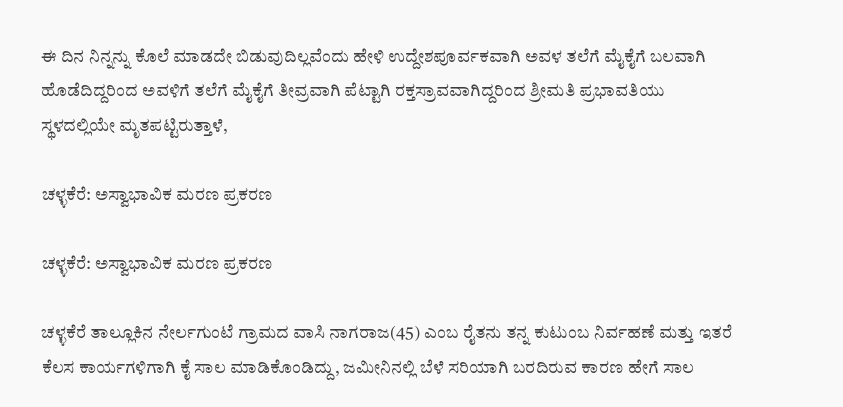ಈ ದಿನ ನಿನ್ನನ್ನು ಕೊಲೆ ಮಾಡದೇ ಬಿಡುವುದಿಲ್ಲವೆಂದು ಹೇಳಿ ಉದ್ದೇಶಪೂರ್ವಕವಾಗಿ ಅವಳ ತಲೆಗೆ ಮೈಕೈಗೆ ಬಲವಾಗಿ ಹೊಡೆದಿದ್ದರಿಂದ ಅವಳಿಗೆ ತಲೆಗೆ ಮೈಕೈಗೆ ತೀವ್ರವಾಗಿ ಪೆಟ್ಟಾಗಿ ರಕ್ತಸ್ರಾವವಾಗಿದ್ದರಿಂದ ಶ್ರೀಮತಿ ಪ್ರಭಾವತಿಯು ಸ್ಥಳದಲ್ಲಿಯೇ ಮೃತಪಟ್ಟಿರುತ್ತಾಳೆ,

ಚಳ್ಳಕೆರೆ: ಅಸ್ವಾಭಾವಿಕ ಮರಣ ಪ್ರಕರಣ

ಚಳ್ಳಕೆರೆ: ಅಸ್ವಾಭಾವಿಕ ಮರಣ ಪ್ರಕರಣ

ಚಳ್ಳಕೆರೆ ತಾಲ್ಲೂಕಿನ ನೇರ್ಲಗುಂಟೆ ಗ್ರಾಮದ ವಾಸಿ ನಾಗರಾಜ(45) ಎಂಬ ರೈತನು ತನ್ನ ಕುಟುಂಬ ನಿರ್ವಹಣೆ ಮತ್ತು ಇತರೆ ಕೆಲಸ ಕಾರ್ಯಗಳಿಗಾಗಿ ಕೈ ಸಾಲ ಮಾಡಿಕೊಂಡಿದ್ದು, ಜಮೀನಿನಲ್ಲಿ ಬೆಳೆ ಸರಿಯಾಗಿ ಬರದಿರುವ ಕಾರಣ ಹೇಗೆ ಸಾಲ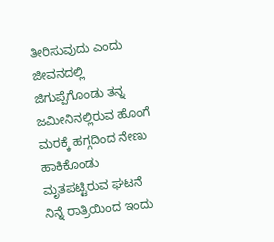ತೀರಿಸುವುದು ಎಂದು ಜೀವನದಲ್ಲಿ ಜಿಗುಪ್ಪೆಗೊಂಡು ತನ್ನ ಜಮೀನಿನಲ್ಲಿರುವ ಹೊಂಗೆ ಮರಕ್ಕೆ ಹಗ್ಗದಿಂದ ನೇಣು ಹಾಕಿಕೊಂಡು ಮೃತಪಟ್ಟಿರುವ ಘಟನೆ ನಿನ್ನೆ ರಾತ್ರಿಯಿಂದ ಇಂದು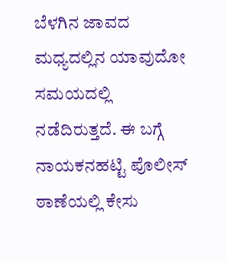ಬೆಳಗಿನ ಜಾವದ ಮಧ್ಯದಲ್ಲಿನ ಯಾವುದೋ ಸಮಯದಲ್ಲಿ ನಡೆದಿರುತ್ತದೆ. ಈ ಬಗ್ಗೆ ನಾಯಕನಹಟ್ಟಿ ಪೊಲೀಸ್ ಠಾಣೆಯಲ್ಲಿ ಕೇಸು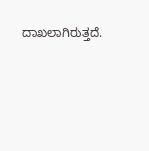ದಾಖಲಾಗಿರುತ್ತದೆ.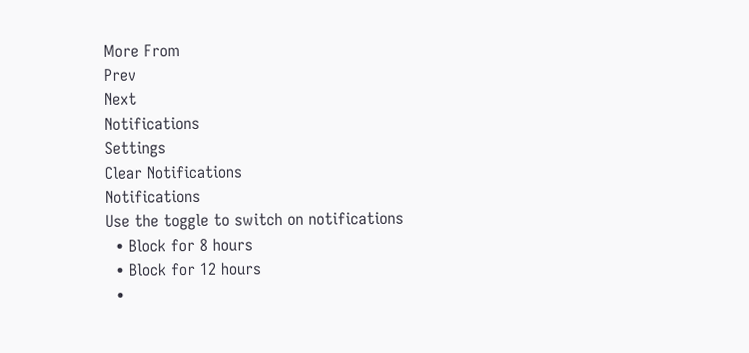More From
Prev
Next
Notifications
Settings
Clear Notifications
Notifications
Use the toggle to switch on notifications
  • Block for 8 hours
  • Block for 12 hours
  •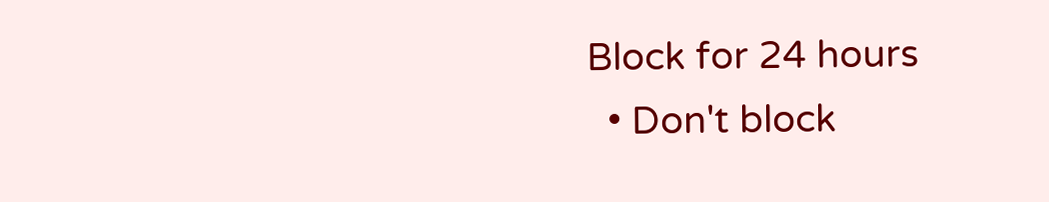Block for 24 hours
  • Don't block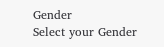Gender
Select your Gender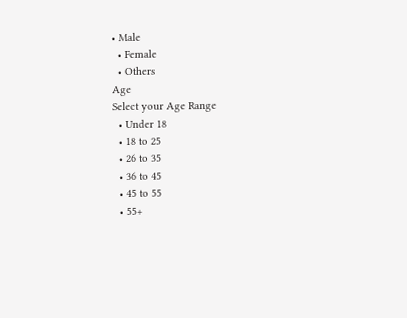• Male
  • Female
  • Others
Age
Select your Age Range
  • Under 18
  • 18 to 25
  • 26 to 35
  • 36 to 45
  • 45 to 55
  • 55+